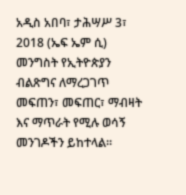አዲስ አበባ፣ ታሕሣሥ 3፣ 2018 (ኤፍ ኤም ሲ) መንግስት የኢትዮጵያን ብልጽግና ለማረጋገጥ መፍጠን፣ መፍጠር፣ ማብዛት እና ማጥራት የሚሉ ወሳኝ መንገዶችን ይከተላል።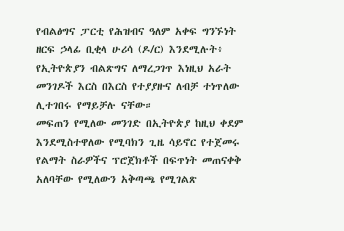የብልፅግና ፓርቲ የሕዝብና ዓለም አቀፍ ግንኙነት ዘርፍ ኃላፊ ቢቂላ ሁሪሳ (ዶ/ር) እንደሚሉት፥ የኢትዮጵያን ብልጽግና ለማረጋገጥ እነዚህ አራት መንገዶች እርስ በእርስ የተያያዙና ለብቻ ተነጥለው ሊተገበሩ የማይቻሉ ናቸው።
መፍጠን የሚለው መንገድ በኢትዮጵያ ከዚህ ቀደም እንደሚስተዋለው የሚባክን ጊዜ ሳይኖር የተጀመሩ የልማት ስራዎችና ፕሮጀክቶች በፍጥነት መጠናቀቅ አለባቸው የሚለውን አቅጣጫ የሚገልጽ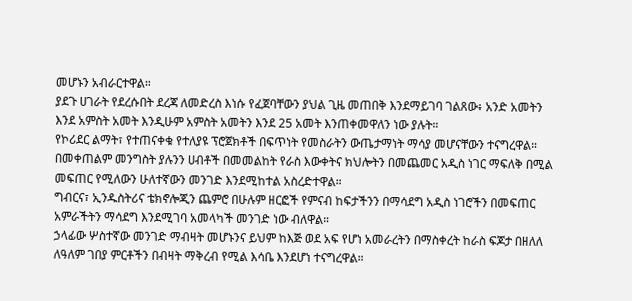መሆኑን አብራርተዋል።
ያደጉ ሀገራት የደረሱበት ደረጃ ለመድረስ እነሱ የፈጀባቸውን ያህል ጊዜ መጠበቅ እንደማይገባ ገልጸው፥ አንድ አመትን እንደ አምስት አመት እንዲሁም አምስት አመትን እንደ 25 አመት እንጠቀመዋለን ነው ያሉት።
የኮሪደር ልማት፣ የተጠናቀቁ የተለያዩ ፕሮጀክቶች በፍጥነት የመስራትን ውጤታማነት ማሳያ መሆናቸውን ተናግረዋል።
በመቀጠልም መንግስት ያሉንን ሀብቶች በመመልከት የራስ እውቀትና ክህሎትን በመጨመር አዲስ ነገር ማፍለቅ በሚል መፍጠር የሚለውን ሁለተኛውን መንገድ እንደሚከተል አስረድተዋል።
ግብርና፣ ኢንዱስትሪና ቴክኖሎጂን ጨምሮ በሁሉም ዘርፎች የምናብ ከፍታችንን በማሳደግ አዲስ ነገሮችን በመፍጠር አምራችትን ማሳደግ እንደሚገባ አመላካች መንገድ ነው ብለዋል።
ኃላፊው ሦስተኛው መንገድ ማብዛት መሆኑንና ይህም ከእጅ ወደ አፍ የሆነ አመራረትን በማስቀረት ከራስ ፍጆታ በዘለለ ለዓለም ገበያ ምርቶችን በብዛት ማቅረብ የሚል እሳቤ እንደሆነ ተናግረዋል።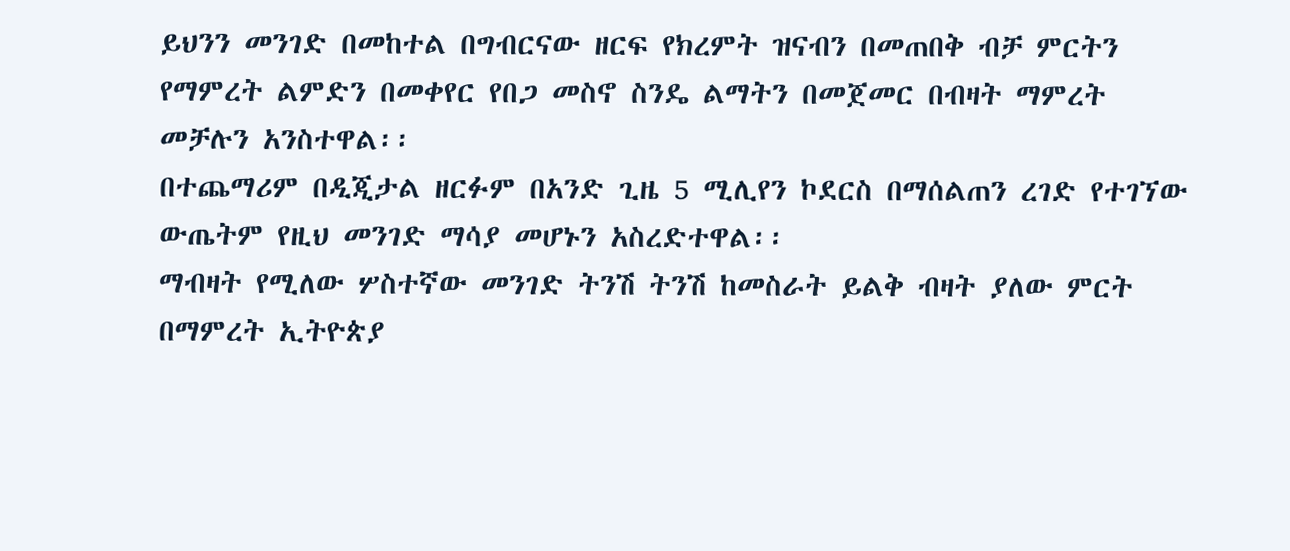ይህንን መንገድ በመከተል በግብርናው ዘርፍ የክረምት ዝናብን በመጠበቅ ብቻ ምርትን የማምረት ልምድን በመቀየር የበጋ መስኖ ስንዴ ልማትን በመጀመር በብዛት ማምረት መቻሉን አንስተዋል፡፡
በተጨማሪም በዲጂታል ዘርፉም በአንድ ጊዜ 5 ሚሊየን ኮደርስ በማሰልጠን ረገድ የተገኘው ውጤትም የዚህ መንገድ ማሳያ መሆኑን አስረድተዋል፡፡
ማብዛት የሚለው ሦስተኛው መንገድ ትንሽ ትንሽ ከመስራት ይልቅ ብዛት ያለው ምርት በማምረት ኢትዮጵያ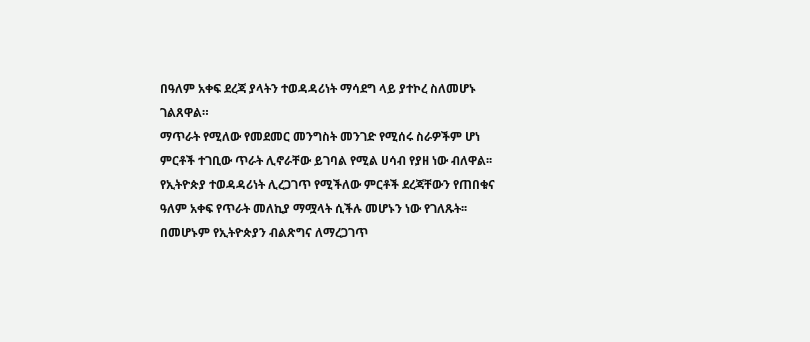በዓለም አቀፍ ደረጃ ያላትን ተወዳዳሪነት ማሳደግ ላይ ያተኮረ ስለመሆኑ ገልጸዋል።
ማጥራት የሚለው የመደመር መንግስት መንገድ የሚሰሩ ስራዎችም ሆነ ምርቶች ተገቢው ጥራት ሊኖራቸው ይገባል የሚል ሀሳብ የያዘ ነው ብለዋል፡፡
የኢትዮጵያ ተወዳዳሪነት ሊረጋገጥ የሚችለው ምርቶች ደረጃቸውን የጠበቁና ዓለም አቀፍ የጥራት መለኪያ ማሟላት ሲችሉ መሆኑን ነው የገለጹት፡፡
በመሆኑም የኢትዮጵያን ብልጽግና ለማረጋገጥ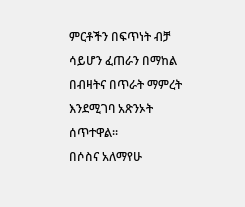ምርቶችን በፍጥነት ብቻ ሳይሆን ፈጠራን በማከል በብዛትና በጥራት ማምረት እንደሚገባ አጽንኦት ሰጥተዋል።
በሶስና አለማየሁ